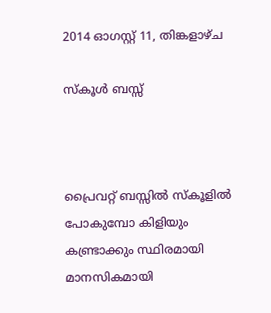2014 ഓഗസ്റ്റ് 11, തിങ്കളാഴ്‌ച

സ്കൂള്‍ ബസ്സ്‌



പ്രൈവറ്റ് ബസ്സില്‍ സ്കൂളില്‍ പോകുമ്പോ കിളിയും കണ്ട്രാക്കും സ്ഥിരമായി മാനസികമായി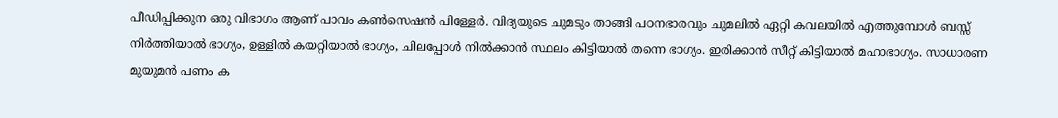പീഡിപ്പിക്കുന ഒരു വിഭാഗം ആണ് പാവം കണ്‍സെഷന്‍ പിള്ളേര്‍. വിദ്യയുടെ ചുമടും താങ്ങി പഠനഭാരവും ചുമലില്‍ ഏറ്റി കവലയില്‍ എത്തുമ്പോള്‍ ബസ്സ്‌ നിര്‍ത്തിയാല്‍ ഭാഗ്യം, ഉള്ളില്‍ കയറ്റിയാല്‍ ഭാഗ്യം, ചിലപ്പോള്‍ നില്‍ക്കാന്‍ സ്ഥലം കിട്ടിയാല്‍ തന്നെ ഭാഗ്യം. ഇരിക്കാന്‍ സീറ്റ് കിട്ടിയാല്‍ മഹാഭാഗ്യം. സാധാരണ മുയുമന്‍ പണം ക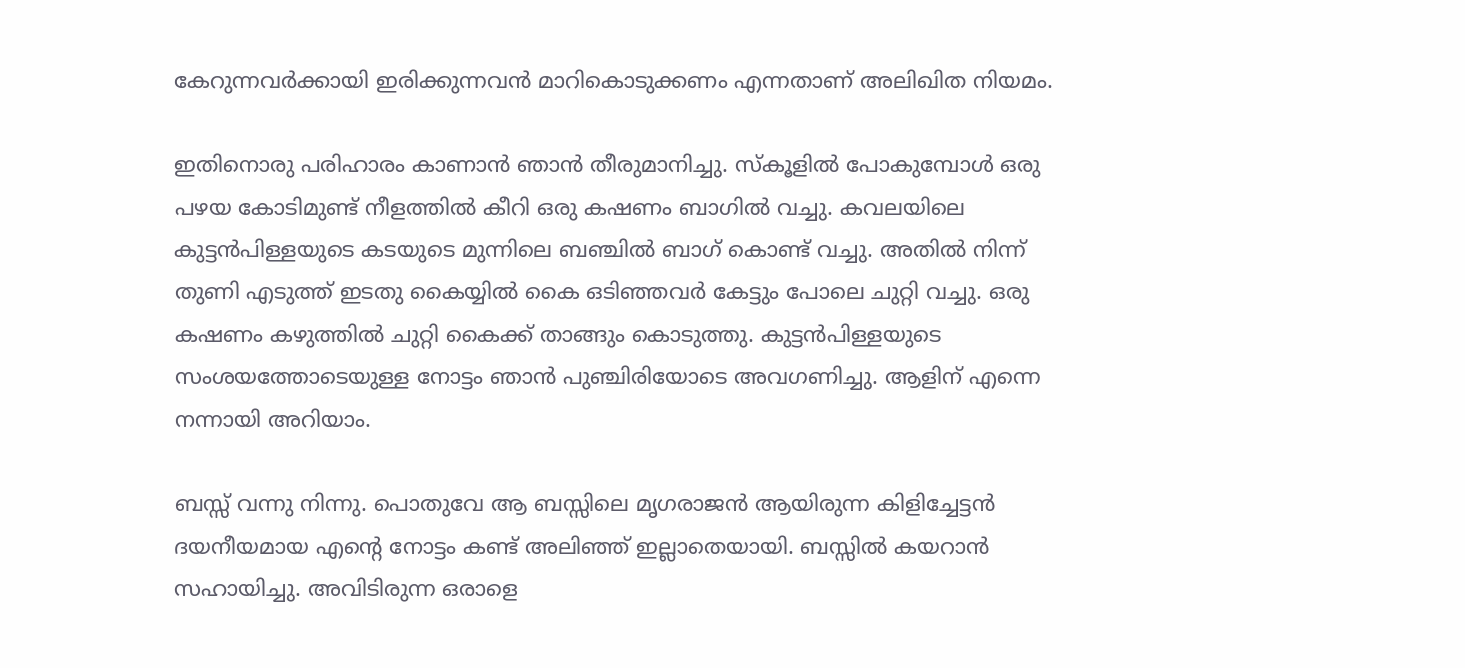കേറുന്നവര്‍ക്കായി ഇരിക്കുന്നവന്‍ മാറികൊടുക്കണം എന്നതാണ് അലിഖിത നിയമം.

ഇതിനൊരു പരിഹാരം കാണാന്‍ ഞാന്‍ തീരുമാനിച്ചു. സ്കൂളില്‍ പോകുമ്പോള്‍ ഒരു പഴയ കോടിമുണ്ട് നീളത്തില്‍ കീറി ഒരു കഷണം ബാഗില്‍ വച്ചു. കവലയിലെ കുട്ടന്‍പിള്ളയുടെ കടയുടെ മുന്നിലെ ബഞ്ചില്‍ ബാഗ് കൊണ്ട് വച്ചു. അതില്‍ നിന്ന് തുണി എടുത്ത് ഇടതു കൈയ്യില്‍ കൈ ഒടിഞ്ഞവര്‍ കേട്ടും പോലെ ചുറ്റി വച്ചു. ഒരു കഷണം കഴുത്തില്‍ ചുറ്റി കൈക്ക് താങ്ങും കൊടുത്തു. കുട്ടന്‍പിള്ളയുടെ സംശയത്തോടെയുള്ള നോട്ടം ഞാന്‍ പുഞ്ചിരിയോടെ അവഗണിച്ചു. ആളിന് എന്നെ നന്നായി അറിയാം.

ബസ്സ് വന്നു നിന്നു. പൊതുവേ ആ ബസ്സിലെ മൃഗരാജന്‍ ആയിരുന്ന കിളിച്ചേട്ടന്‍ ദയനീയമായ എന്റെ നോട്ടം കണ്ട് അലിഞ്ഞ് ഇല്ലാതെയായി. ബസ്സില്‍ കയറാന്‍ സഹായിച്ചു. അവിടിരുന്ന ഒരാളെ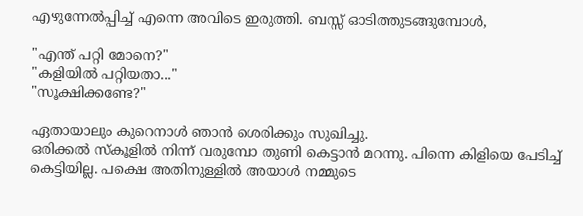എഴുന്നേല്‍പ്പിച്ച് എന്നെ അവിടെ ഇരുത്തി. ബസ്സ് ഓടിത്തുടങ്ങുമ്പോള്‍,

"എന്ത് പറ്റി മോനെ?"
"കളിയില്‍ പറ്റിയതാ..."
"സൂക്ഷിക്കണ്ടേ?"

ഏതായാലും കുറെനാള്‍ ഞാന്‍ ശെരിക്കും സുഖിച്ചു.
ഒരിക്കല്‍ സ്കൂളില്‍ നിന്ന് വരുമ്പോ തുണി കെട്ടാന്‍ മറന്നു. പിന്നെ കിളിയെ പേടിച്ച് കെട്ടിയില്ല. പക്ഷെ അതിനുള്ളില്‍ അയാള്‍ നമ്മുടെ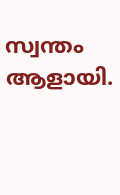സ്വന്തം ആളായി.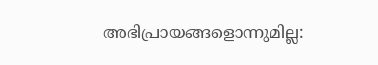അഭിപ്രായങ്ങളൊന്നുമില്ല: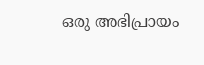ഒരു അഭിപ്രായം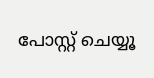പോസ്റ്റ് ചെയ്യൂ